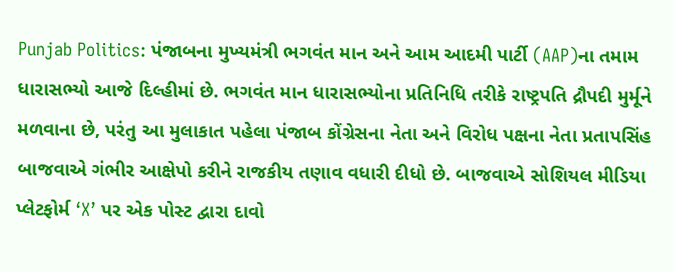Punjab Politics: પંજાબના મુખ્યમંત્રી ભગવંત માન અને આમ આદમી પાર્ટી (AAP)ના તમામ ધારાસભ્યો આજે દિલ્હીમાં છે. ભગવંત માન ધારાસભ્યોના પ્રતિનિધિ તરીકે રાષ્ટ્રપતિ દ્રૌપદી મુર્મૂને મળવાના છે, પરંતુ આ મુલાકાત પહેલા પંજાબ કોંગ્રેસના નેતા અને વિરોધ પક્ષના નેતા પ્રતાપસિંહ બાજવાએ ગંભીર આક્ષેપો કરીને રાજકીય તણાવ વધારી દીધો છે. બાજવાએ સોશિયલ મીડિયા પ્લેટફોર્મ ‘X’ પર એક પોસ્ટ દ્વારા દાવો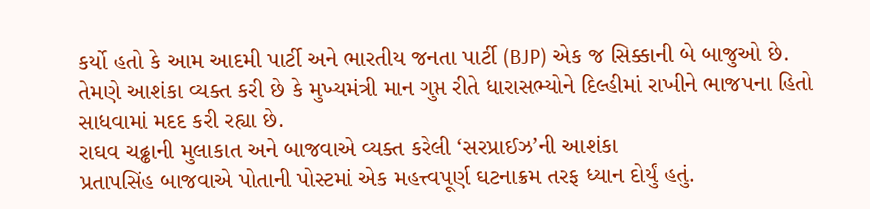કર્યો હતો કે આમ આદમી પાર્ટી અને ભારતીય જનતા પાર્ટી (BJP) એક જ સિક્કાની બે બાજુઓ છે. તેમણે આશંકા વ્યક્ત કરી છે કે મુખ્યમંત્રી માન ગુપ્ત રીતે ધારાસભ્યોને દિલ્હીમાં રાખીને ભાજપના હિતો સાધવામાં મદદ કરી રહ્યા છે.
રાઘવ ચઢ્ઢાની મુલાકાત અને બાજવાએ વ્યક્ત કરેલી ‘સરપ્રાઈઝ’ની આશંકા
પ્રતાપસિંહ બાજવાએ પોતાની પોસ્ટમાં એક મહત્ત્વપૂર્ણ ઘટનાક્રમ તરફ ધ્યાન દોર્યું હતું.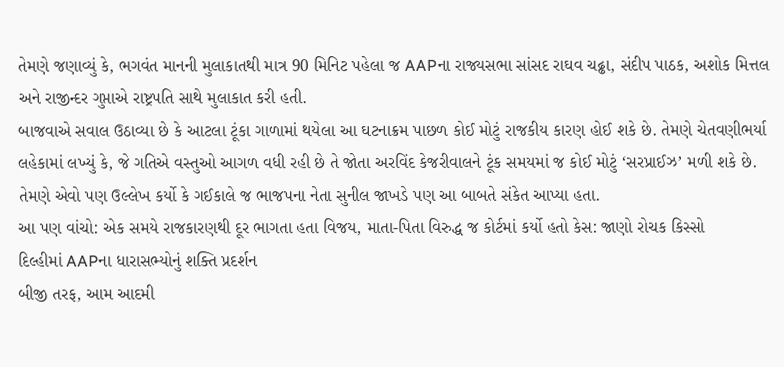તેમણે જણાવ્યું કે, ભગવંત માનની મુલાકાતથી માત્ર 90 મિનિટ પહેલા જ AAPના રાજ્યસભા સાંસદ રાઘવ ચઢ્ઢા, સંદીપ પાઠક, અશોક મિત્તલ અને રાજીન્દર ગુપ્તાએ રાષ્ટ્રપતિ સાથે મુલાકાત કરી હતી.
બાજવાએ સવાલ ઉઠાવ્યા છે કે આટલા ટૂંકા ગાળામાં થયેલા આ ઘટનાક્રમ પાછળ કોઈ મોટું રાજકીય કારણ હોઈ શકે છે. તેમણે ચેતવણીભર્યા લહેકામાં લખ્યું કે, જે ગતિએ વસ્તુઓ આગળ વધી રહી છે તે જોતા અરવિંદ કેજરીવાલને ટૂંક સમયમાં જ કોઈ મોટું ‘સરપ્રાઈઝ’ મળી શકે છે. તેમણે એવો પણ ઉલ્લેખ કર્યો કે ગઈકાલે જ ભાજપના નેતા સુનીલ જાખડે પણ આ બાબતે સંકેત આપ્યા હતા.
આ પણ વાંચો: એક સમયે રાજકારણથી દૂર ભાગતા હતા વિજય, માતા-પિતા વિરુદ્ધ જ કોર્ટમાં કર્યો હતો કેસ: જાણો રોચક કિસ્સો
દિલ્હીમાં AAPના ધારાસભ્યોનું શક્તિ પ્રદર્શન
બીજી તરફ, આમ આદમી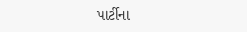પાર્ટીના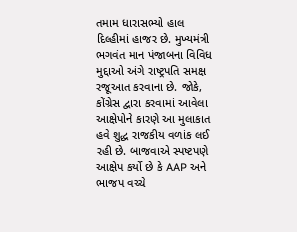તમામ ધારાસભ્યો હાલ દિલ્હીમાં હાજર છે. મુખ્યમંત્રી ભગવંત માન પંજાબના વિવિધ મુદ્દાઓ અંગે રાષ્ટ્રપતિ સમક્ષ રજૂઆત કરવાના છે. જોકે, કોંગ્રેસ દ્વારા કરવામાં આવેલા આક્ષેપોને કારણે આ મુલાકાત હવે શુદ્ધ રાજકીય વળાંક લઈ રહી છે. બાજવાએ સ્પષ્ટપણે આક્ષેપ કર્યો છે કે AAP અને ભાજપ વચ્ચે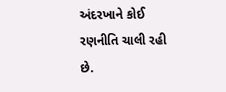અંદરખાને કોઈ રણનીતિ ચાલી રહી છે.